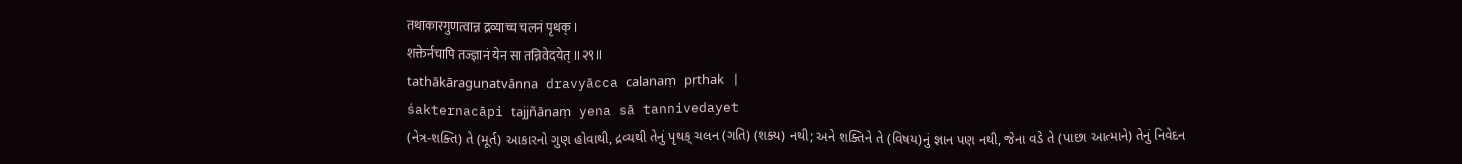तथाकारगुणत्वान्न द्रव्याच्च चलनं पृथक् ।
शक्तेर्नचापि तज्ज्ञानं येन सा तन्निवेदयेत् ॥२९॥
tathākāraguṇatvānna dravyācca calanaṃ pṛthak |
śakternacāpi tajjñānaṃ yena sā tannivedayet
(નેત્ર-શક્તિ) તે (મૂર્ત) આકારનો ગુણ હોવાથી, દ્રવ્યથી તેનું પૃથક્ ચલન (ગતિ) (શક્ય) નથી; અને શક્તિને તે (વિષય)નું જ્ઞાન પણ નથી, જેના વડે તે (પાછા આત્માને) તેનું નિવેદન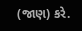(જાણ) કરે.